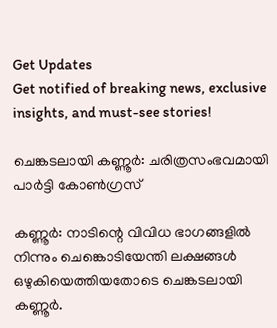Get Updates
Get notified of breaking news, exclusive insights, and must-see stories!

ചെങ്കടലായി കണ്ണൂര്‍: ചരിത്രസംഭവമായി പാര്‍ട്ടി കോണ്‍ഗ്രസ്

കണ്ണൂര്‍: നാടിന്റെ വിവിധ ഭാഗങ്ങളില്‍ നിന്നും ചെങ്കൊടിയേന്തി ലക്ഷങ്ങള്‍ ഒഴുകിയെത്തിയതോടെ ചെങ്കടലായി കണ്ണൂര്‍.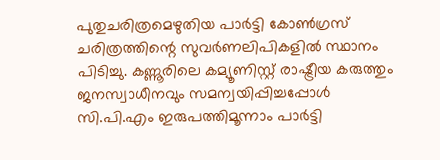പുതുചരിത്രമെഴുതിയ പാര്‍ട്ടി കോണ്‍ഗ്രസ് ചരിത്രത്തിന്റെ സുവര്‍ണലിപികളില്‍ സ്ഥാനം പിടിച്ചു. കണ്ണൂരിലെ കമ്യൂണിസ്റ്റ് രാഷ്ട്രീയ കരുത്തും ജനസ്വാധീനവും സമന്വയിപ്പിച്ചപ്പോള്‍ സി.പി.എം ഇരുപത്തിമൂന്നാം പാര്‍ട്ടി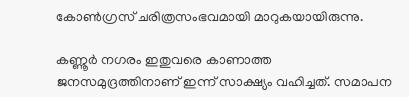കോണ്‍ഗ്രസ് ചരിത്രസംഭവമായി മാറുകയായിരുന്നു.

കണ്ണൂര്‍ നഗരം ഇതുവരെ കാണാത്ത ജനസമുദ്രത്തിനാണ് ഇന്ന് സാക്ഷ്യം വഹിച്ചത്. സമാപന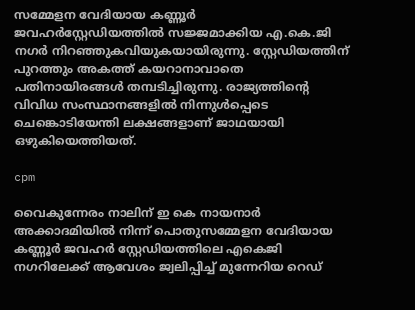സമ്മേളന വേദിയായ കണ്ണൂര്‍ ജവഹര്‍സ്റ്റേഡിയത്തില്‍ സജ്ജമാക്കിയ എ.കെ.ജി നഗര്‍ നിറഞ്ഞുകവിയുകയായിരുന്നു. സ്റ്റേഡിയത്തിന് പുറത്തും അകത്ത് കയറാനാവാതെ പതിനായിരങ്ങള്‍ തമ്പടിച്ചിരുന്നു. രാജ്യത്തിന്റെ വിവിധ സംസ്ഥാനങ്ങളില്‍ നിന്നുള്‍പ്പെടെ ചെങ്കൊടിയേന്തി ലക്ഷങ്ങളാണ് ജാഥയായി ഒഴുകിയെത്തിയത്.

cpm

വൈകുന്നേരം നാലിന് ഇ കെ നായനാര്‍ അക്കാദമിയില്‍ നിന്ന് പൊതുസമ്മേളന വേദിയായ കണ്ണൂര്‍ ജവഹര്‍ സ്റ്റേഡിയത്തിലെ എകെജി നഗറിലേക്ക് ആവേശം ജ്വലിപ്പിച്ച് മുന്നേറിയ റെഡ്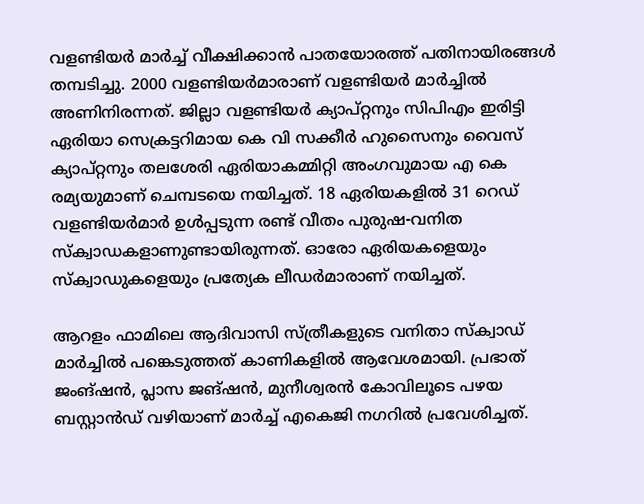വളണ്ടിയര്‍ മാര്‍ച്ച് വീക്ഷിക്കാന്‍ പാതയോരത്ത് പതിനായിരങ്ങള്‍ തമ്പടിച്ചു. 2000 വളണ്ടിയര്‍മാരാണ് വളണ്ടിയര്‍ മാര്‍ച്ചില്‍ അണിനിരന്നത്. ജില്ലാ വളണ്ടിയര്‍ ക്യാപ്റ്റനും സിപിഎം ഇരിട്ടി ഏരിയാ സെക്രട്ടറിമായ കെ വി സക്കീര്‍ ഹുസൈനും വൈസ് ക്യാപ്റ്റനും തലശേരി ഏരിയാകമ്മിറ്റി അംഗവുമായ എ കെ രമ്യയുമാണ് ചെമ്പടയെ നയിച്ചത്. 18 ഏരിയകളില്‍ 31 റെഡ് വളണ്ടിയര്‍മാര്‍ ഉള്‍പ്പടുന്ന രണ്ട് വീതം പുരുഷ-വനിത സ്‌ക്വാഡകളാണുണ്ടായിരുന്നത്. ഓരോ ഏരിയകളെയും സ്‌ക്വാഡുകളെയും പ്രത്യേക ലീഡര്‍മാരാണ് നയിച്ചത്.

ആറളം ഫാമിലെ ആദിവാസി സ്ത്രീകളുടെ വനിതാ സ്‌ക്വാഡ് മാര്‍ച്ചില്‍ പങ്കെടുത്തത് കാണികളില്‍ ആവേശമായി. പ്രഭാത് ജംങ്ഷന്‍, പ്ലാസ ജങ്ഷന്‍, മുനീശ്വരന്‍ കോവിലൂടെ പഴയ ബസ്റ്റാന്‍ഡ് വഴിയാണ് മാര്‍ച്ച് എകെജി നഗറില്‍ പ്രവേശിച്ചത്.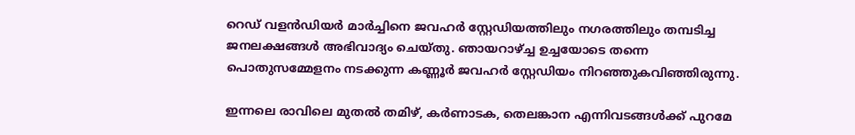റെഡ് വളന്‍ഡിയര്‍ മാര്‍ച്ചിനെ ജവഹര്‍ സ്റ്റേഡിയത്തിലും നഗരത്തിലും തമ്പടിച്ച ജനലക്ഷങ്ങള്‍ അഭിവാദ്യം ചെയ്തു. ഞായറാഴ്ച്ച ഉച്ചയോടെ തന്നെ പൊതുസമ്മേളനം നടക്കുന്ന കണ്ണൂര്‍ ജവഹര്‍ സ്റ്റേഡിയം നിറഞ്ഞുകവിഞ്ഞിരുന്നു.

ഇന്നലെ രാവിലെ മുതല്‍ തമിഴ്, കര്‍ണാടക, തെലങ്കാന എന്നിവടങ്ങള്‍ക്ക് പുറമേ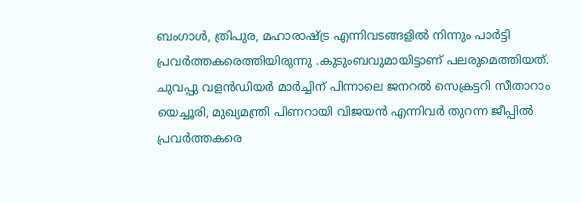ബംഗാള്‍, ത്രിപുര, മഹാരാഷ്ട്ര എന്നിവടങ്ങളില്‍ നിന്നും പാര്‍ട്ടി പ്രവര്‍ത്തകരെത്തിയിരുന്നു .കുടുംബവുമായിട്ടാണ് പലരുമെത്തിയത്. ചുവപ്പു വളന്‍ഡിയര്‍ മാര്‍ച്ചിന് പിന്നാലെ ജനറല്‍ സെക്രട്ടറി സീതാറാം യെച്ചൂരി, മുഖ്യമന്ത്രി പിണറായി വിജയന്‍ എന്നിവര്‍ തുറന്ന ജീപ്പില്‍ പ്രവര്‍ത്തകരെ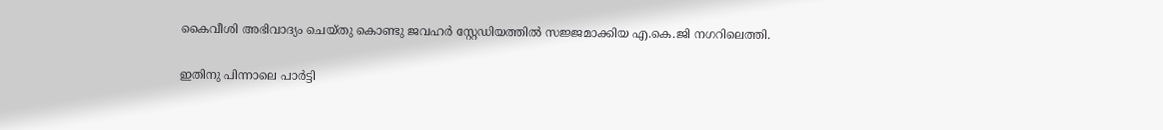കൈവീശി അഭിവാദ്യം ചെയ്തു കൊണ്ടു ജവഹര്‍ സ്റ്റേഡിയത്തില്‍ സജ്ജമാക്കിയ എ.കെ.ജി നഗറിലെത്തി.

ഇതിനു പിന്നാലെ പാര്‍ട്ടി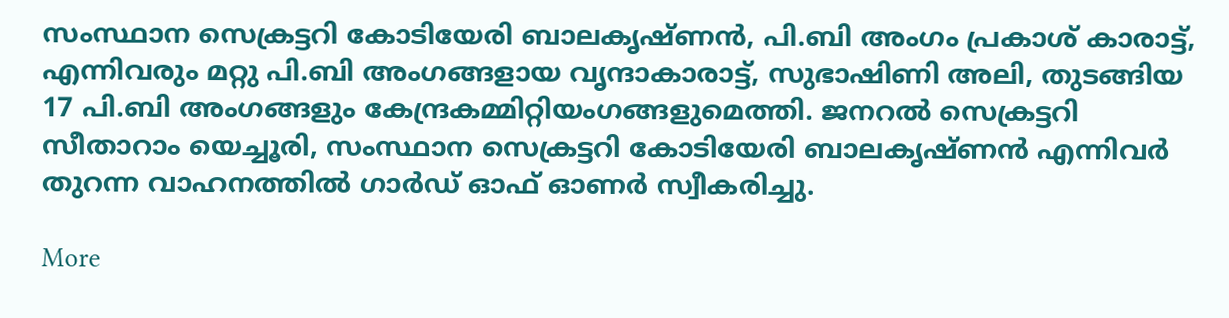സംസ്ഥാന സെക്രട്ടറി കോടിയേരി ബാലകൃഷ്ണന്‍, പി.ബി അംഗം പ്രകാശ് കാരാട്ട്, എന്നിവരും മറ്റു പി.ബി അംഗങ്ങളായ വൃന്ദാകാരാട്ട്, സുഭാഷിണി അലി, തുടങ്ങിയ 17 പി.ബി അംഗങ്ങളും കേന്ദ്രകമ്മിറ്റിയംഗങ്ങളുമെത്തി. ജനറല്‍ സെക്രട്ടറി സീതാറാം യെച്ചൂരി, സംസ്ഥാന സെക്രട്ടറി കോടിയേരി ബാലകൃഷ്ണന്‍ എന്നിവര്‍ തുറന്ന വാഹനത്തില്‍ ഗാര്‍ഡ് ഓഫ് ഓണര്‍ സ്വീകരിച്ചു.

More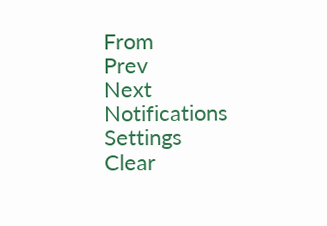From
Prev
Next
Notifications
Settings
Clear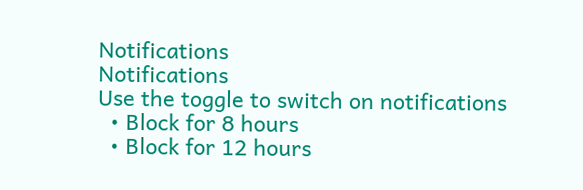Notifications
Notifications
Use the toggle to switch on notifications
  • Block for 8 hours
  • Block for 12 hours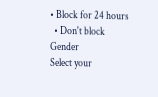• Block for 24 hours
  • Don't block
Gender
Select your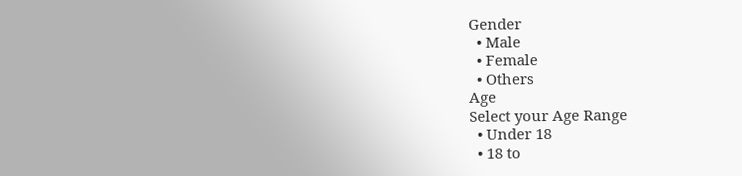Gender
  • Male
  • Female
  • Others
Age
Select your Age Range
  • Under 18
  • 18 to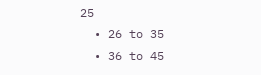25
  • 26 to 35
  • 36 to 45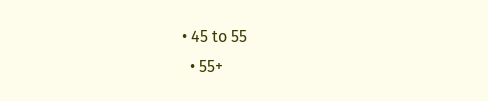• 45 to 55
  • 55+